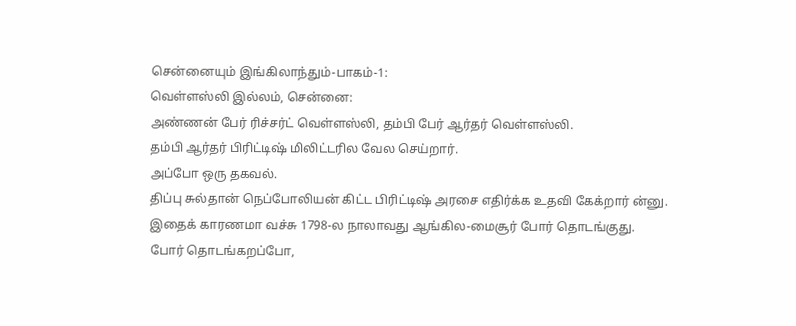சென்னையும் இங்கிலாந்தும்-பாகம்-1:
வெள்ளஸ்லி இல்லம், சென்னை:
அண்ணன் பேர் ரிச்சர்ட் வெள்ளஸ்லி, தம்பி பேர் ஆர்தர் வெள்ளஸ்லி.
தம்பி ஆர்தர் பிரிட்டிஷ் மிலிட்டரில வேல செய்றார்.
அப்போ ஒரு தகவல்.
திப்பு சுல்தான் நெப்போலியன் கிட்ட பிரிட்டிஷ் அரசை எதிர்க்க உதவி கேக்றார் ன்னு.
இதைக் காரணமா வச்சு 1798-ல நாலாவது ஆங்கில-மைசூர் போர் தொடங்குது.
போர் தொடங்கறப்போ,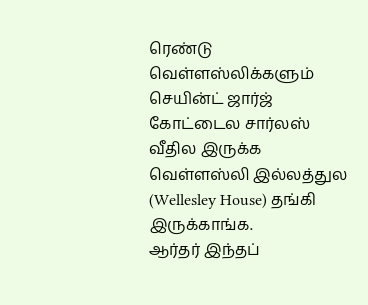ரெண்டு வெள்ளஸ்லிக்களும் செயின்ட் ஜார்ஜ் கோட்டைல சார்லஸ் வீதில இருக்க வெள்ளஸ்லி இல்லத்துல (Wellesley House) தங்கி இருக்காங்க.
ஆர்தர் இந்தப்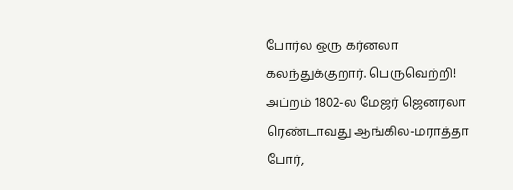போர்ல ஒரு கர்னலா கலந்துக்குறார். பெருவெற்றி!
அப்றம் 1802-ல மேஜர் ஜெனரலா ரெண்டாவது ஆங்கில-மராத்தா போர்,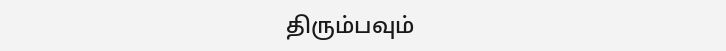திரும்பவும்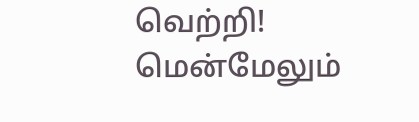வெற்றி!
மென்மேலும்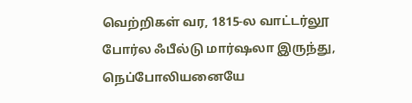வெற்றிகள் வர, 1815-ல வாட்டர்லூ போர்ல ஃபீல்டு மார்ஷலா இருந்து, நெப்போலியனையே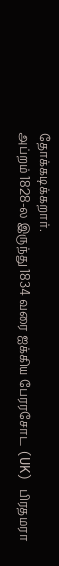தோக்கடிக்கறார்.
அப்றம் 1828-ல இருந்து 1834 வரை ஐக்கிய பேரரசோட (UK) பிரதமரா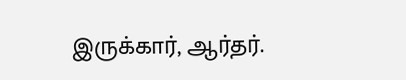இருக்கார், ஆர்தர்.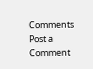Comments
Post a Comment